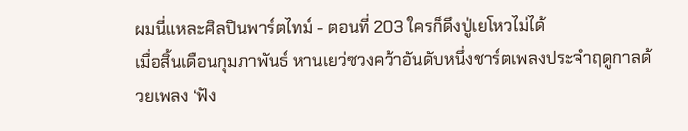ผมนี่แหละศิลปินพาร์ตไทม์ - ตอนที่ 203 ใครก็ดึงปู่เยโหวไม่ได้
เมื่อสิ้นเดือนกุมภาพันธ์ หานเยว่ซวงคว้าอันดับหนึ่งชาร์ตเพลงประจำฤดูกาลด้วยเพลง ‘ฟัง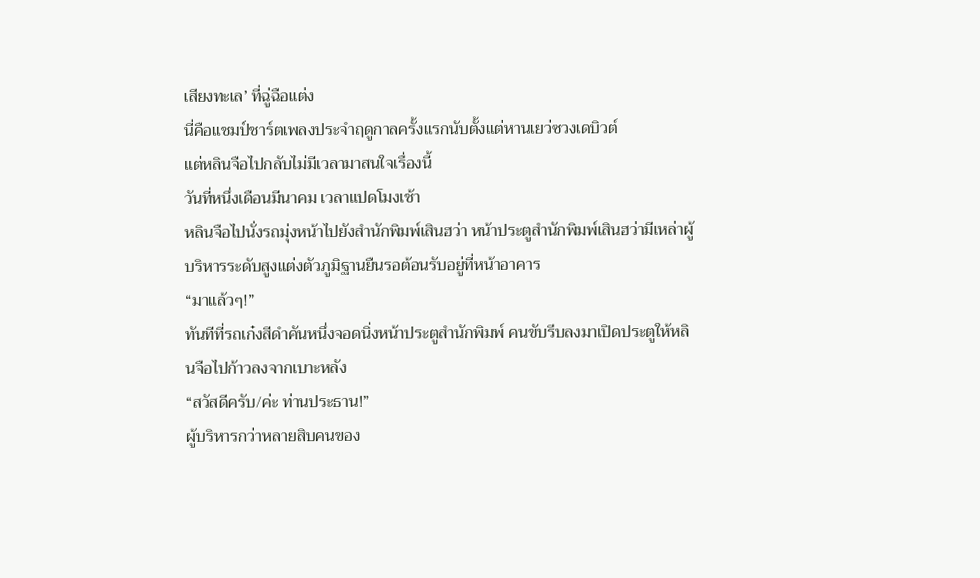เสียงทะเล’ ที่ฉู่ฉือแต่ง
นี่คือแชมป์ชาร์ตเพลงประจำฤดูกาลครั้งแรกนับตั้งแต่หานเยว่ซวงเดบิวต์
แต่หลินจือไปกลับไม่มีเวลามาสนใจเรื่องนี้
วันที่หนึ่งเดือนมีนาคม เวลาแปดโมงเช้า
หลินจือไปนั่งรถมุ่งหน้าไปยังสำนักพิมพ์เสินฮว่า หน้าประตูสำนักพิมพ์เสินฮว่ามีเหล่าผู้บริหารระดับสูงแต่งตัวภูมิฐานยืนรอต้อนรับอยู่ที่หน้าอาคาร
“มาแล้วๆ!”
ทันทีที่รถเก๋งสีดำคันหนึ่งจอดนิ่งหน้าประตูสำนักพิมพ์ คนขับรีบลงมาเปิดประตูให้หลินจือไปก้าวลงจากเบาะหลัง
“สวัสดีครับ/ค่ะ ท่านประธาน!”
ผู้บริหารกว่าหลายสิบคนของ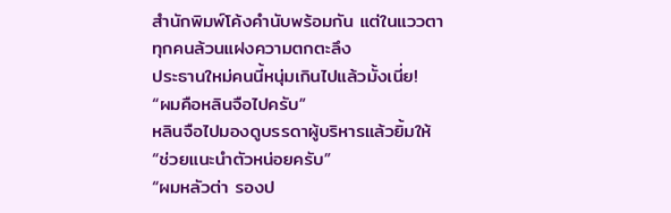สำนักพิมพ์โค้งคำนับพร้อมกัน แต่ในแววตาทุกคนล้วนแฝงความตกตะลึง
ประธานใหม่คนนี้หนุ่มเกินไปแล้วมั้งเนี่ย!
“ผมคือหลินจือไปครับ”
หลินจือไปมองดูบรรดาผู้บริหารแล้วยิ้มให้
“ช่วยแนะนำตัวหน่อยครับ”
“ผมหลัวต่า รองป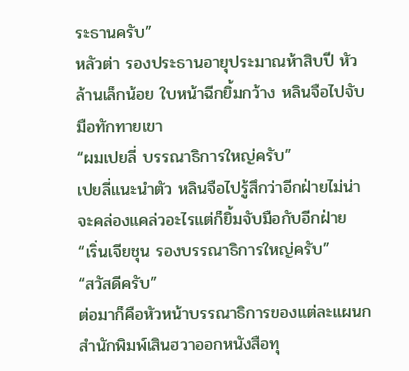ระธานครับ”
หลัวต่า รองประธานอายุประมาณห้าสิบปี หัวล้านเล็กน้อย ใบหน้าฉีกยิ้มกว้าง หลินจือไปจับมือทักทายเขา
“ผมเปยลี่ บรรณาธิการใหญ่ครับ”
เปยลี่แนะนำตัว หลินจือไปรู้สึกว่าอีกฝ่ายไม่น่าจะคล่องแคล่วอะไรแต่ก็ยิ้มจับมือกับอีกฝ่าย
“เริ่นเจียชุน รองบรรณาธิการใหญ่ครับ”
“สวัสดีครับ”
ต่อมาก็คือหัวหน้าบรรณาธิการของแต่ละแผนก
สำนักพิมพ์เสินฮวาออกหนังสือทุ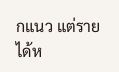กแนว แต่รายได้ห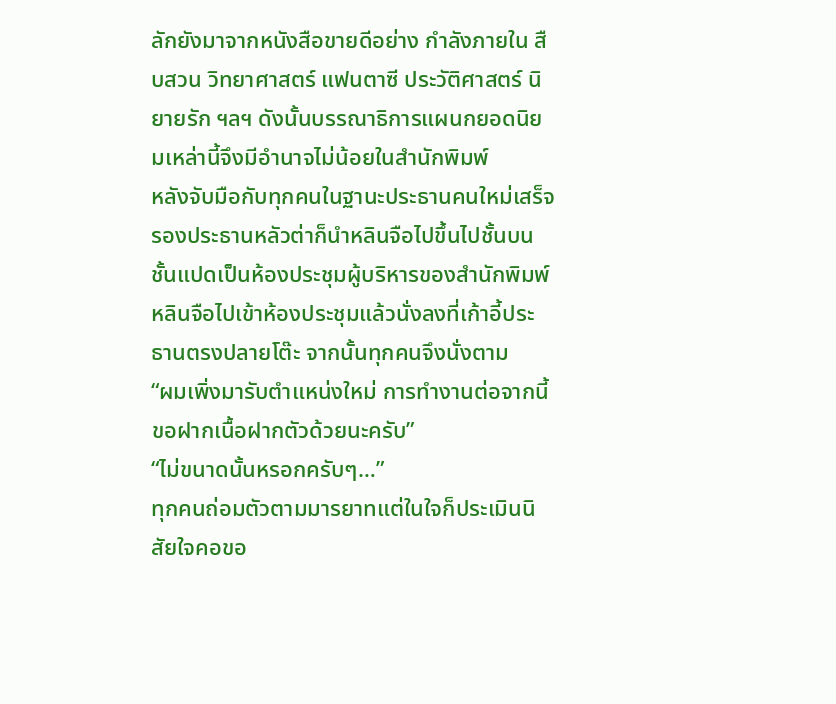ลักยังมาจากหนังสือขายดีอย่าง กำลังภายใน สืบสวน วิทยาศาสตร์ แฟนตาซี ประวัติศาสตร์ นิยายรัก ฯลฯ ดังนั้นบรรณาธิการแผนกยอดนิยมเหล่านี้จึงมีอำนาจไม่น้อยในสำนักพิมพ์
หลังจับมือกับทุกคนในฐานะประธานคนใหม่เสร็จ รองประธานหลัวต่าก็นำหลินจือไปขึ้นไปชั้นบน
ชั้นแปดเป็นห้องประชุมผู้บริหารของสำนักพิมพ์ หลินจือไปเข้าห้องประชุมแล้วนั่งลงที่เก้าอี้ประธานตรงปลายโต๊ะ จากนั้นทุกคนจึงนั่งตาม
“ผมเพิ่งมารับตำแหน่งใหม่ การทำงานต่อจากนี้ขอฝากเนื้อฝากตัวด้วยนะครับ”
“ไม่ขนาดนั้นหรอกครับๆ…”
ทุกคนถ่อมตัวตามมารยาทแต่ในใจก็ประเมินนิสัยใจคอขอ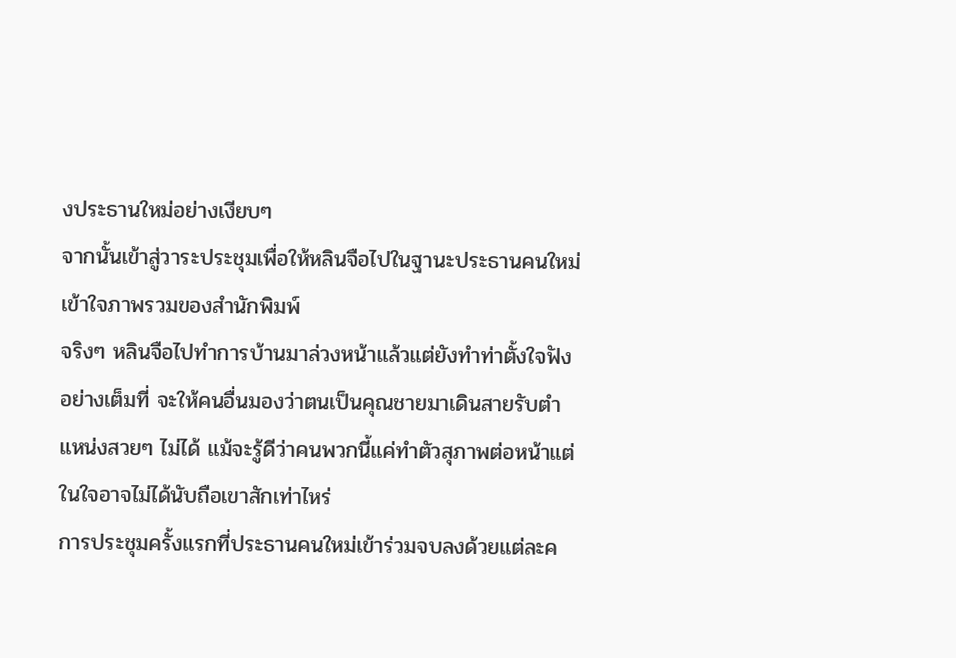งประธานใหม่อย่างเงียบๆ
จากนั้นเข้าสู่วาระประชุมเพื่อให้หลินจือไปในฐานะประธานคนใหม่เข้าใจภาพรวมของสำนักพิมพ์
จริงๆ หลินจือไปทำการบ้านมาล่วงหน้าแล้วแต่ยังทำท่าตั้งใจฟังอย่างเต็มที่ จะให้คนอื่นมองว่าตนเป็นคุณชายมาเดินสายรับตำแหน่งสวยๆ ไม่ได้ แม้จะรู้ดีว่าคนพวกนี้แค่ทำตัวสุภาพต่อหน้าแต่ในใจอาจไม่ได้นับถือเขาสักเท่าไหร่
การประชุมครั้งแรกที่ประธานคนใหม่เข้าร่วมจบลงด้วยแต่ละค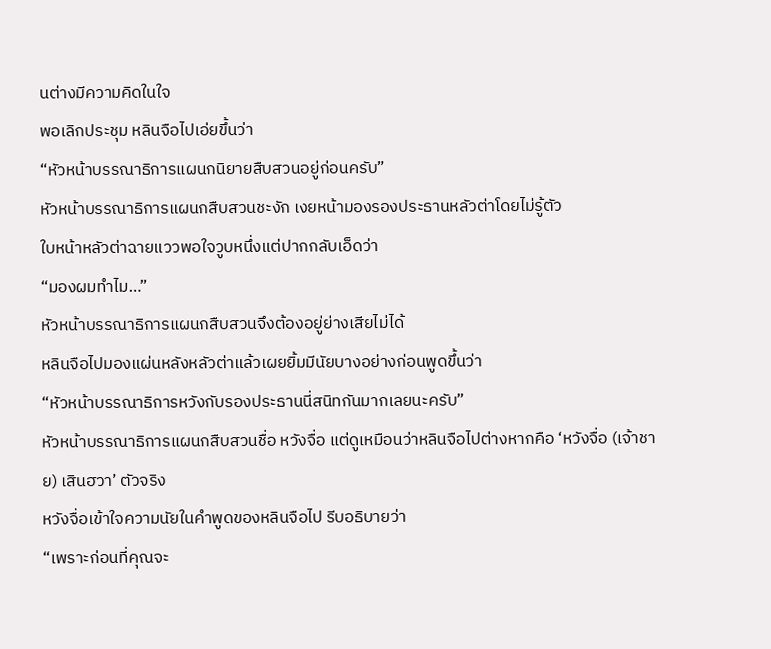นต่างมีความคิดในใจ
พอเลิกประชุม หลินจือไปเอ่ยขึ้นว่า
“หัวหน้าบรรณาธิการแผนกนิยายสืบสวนอยู่ก่อนครับ”
หัวหน้าบรรณาธิการแผนกสืบสวนชะงัก เงยหน้ามองรองประธานหลัวต่าโดยไม่รู้ตัว
ใบหน้าหลัวต่าฉายแววพอใจวูบหนึ่งแต่ปากกลับเอ็ดว่า
“มองผมทำไม…”
หัวหน้าบรรณาธิการแผนกสืบสวนจึงต้องอยู่ย่างเสียไม่ได้
หลินจือไปมองแผ่นหลังหลัวต่าแล้วเผยยิ้มมีนัยบางอย่างก่อนพูดขึ้นว่า
“หัวหน้าบรรณาธิการหวังกับรองประธานนี่สนิทกันมากเลยนะครับ”
หัวหน้าบรรณาธิการแผนกสืบสวนชื่อ หวังจื่อ แต่ดูเหมือนว่าหลินจือไปต่างหากคือ ‘หวังจื่อ (เจ้าชาย) เสินฮวา’ ตัวจริง
หวังจื่อเข้าใจความนัยในคำพูดของหลินจือไป รีบอธิบายว่า
“เพราะก่อนที่คุณจะ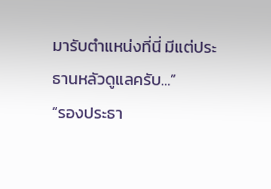มารับตำแหน่งที่นี่ มีแต่ประธานหลัวดูแลครับ…”
“รองประธา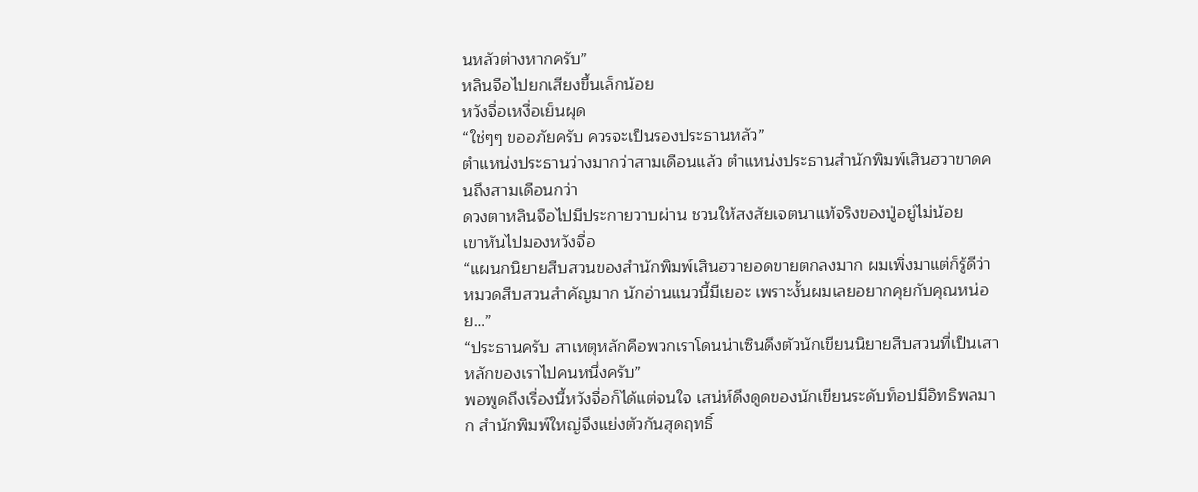นหลัวต่างหากครับ”
หลินจือไปยกเสียงขึ้นเล็กน้อย
หวังจื่อเหงื่อเย็นผุด
“ใช่ๆๆ ขออภัยครับ ควรจะเป็นรองประธานหลัว”
ตำแหน่งประธานว่างมากว่าสามเดือนแล้ว ตำแหน่งประธานสำนักพิมพ์เสินฮวาขาดคนถึงสามเดือนกว่า
ดวงตาหลินจือไปมีประกายวาบผ่าน ชวนให้สงสัยเจตนาแท้จริงของปู่อยู่ไม่น้อย
เขาหันไปมองหวังจื่อ
“แผนกนิยายสืบสวนของสำนักพิมพ์เสินฮวายอดขายตกลงมาก ผมเพิ่งมาแต่ก็รู้ดีว่าหมวดสืบสวนสำคัญมาก นักอ่านแนวนี้มีเยอะ เพราะงั้นผมเลยอยากคุยกับคุณหน่อย…”
“ประธานครับ สาเหตุหลักคือพวกเราโดนน่าเซินดึงตัวนักเขียนนิยายสืบสวนที่เป็นเสาหลักของเราไปคนหนึ่งครับ”
พอพูดถึงเรื่องนี้หวังจื่อก็ได้แต่จนใจ เสน่ห์ดึงดูดของนักเขียนระดับท็อปมีอิทธิพลมาก สำนักพิมพ์ใหญ่จึงแย่งตัวกันสุดฤทธิ์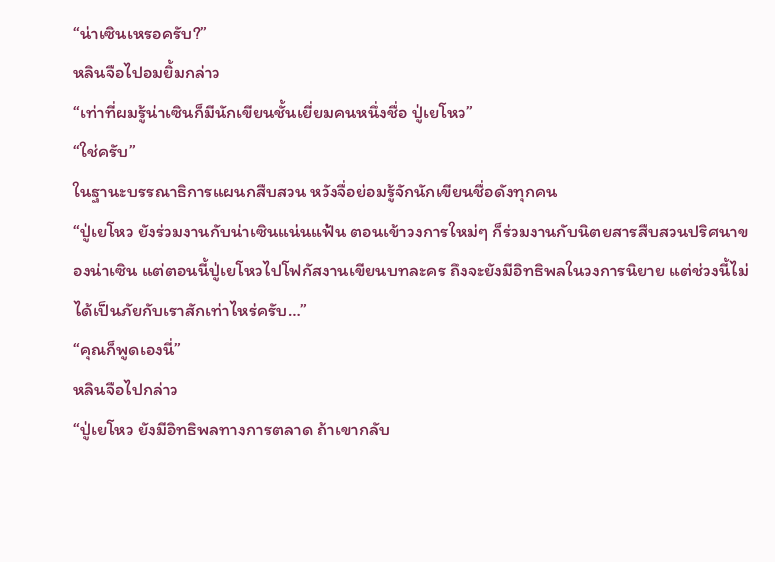“น่าเซินเหรอครับ?”
หลินจือไปอมยิ้มกล่าว
“เท่าที่ผมรู้น่าเซินก็มีนักเขียนชั้นเยี่ยมคนหนึ่งชื่อ ปู่เยโหว”
“ใช่ครับ”
ในฐานะบรรณาธิการแผนกสืบสวน หวังจื่อย่อมรู้จักนักเขียนชื่อดังทุกคน
“ปู่เยโหว ยังร่วมงานกับน่าเซินแน่นแฟ้น ตอนเข้าวงการใหม่ๆ ก็ร่วมงานกับนิตยสารสืบสวนปริศนาของน่าเซิน แต่ตอนนี้ปู่เยโหวไปโฟกัสงานเขียนบทละคร ถึงจะยังมีอิทธิพลในวงการนิยาย แต่ช่วงนี้ไม่ได้เป็นภัยกับเราสักเท่าไหร่ครับ…”
“คุณก็พูดเองนี่”
หลินจือไปกล่าว
“ปู่เยโหว ยังมีอิทธิพลทางการตลาด ถ้าเขากลับ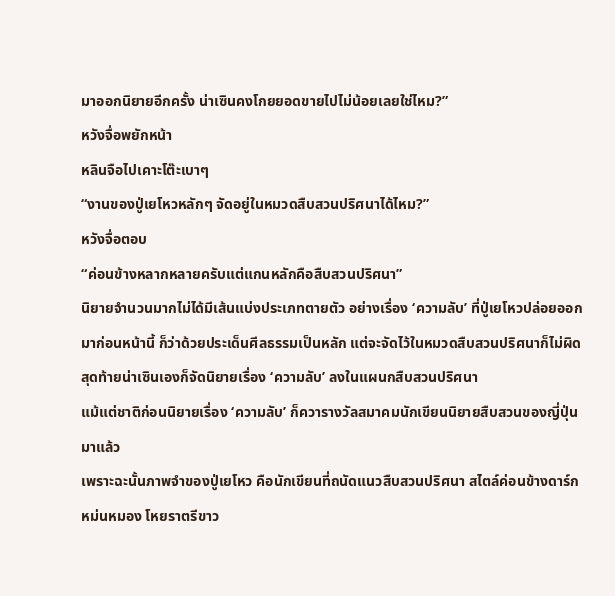มาออกนิยายอีกครั้ง น่าเซินคงโกยยอดขายไปไม่น้อยเลยใช่ไหม?”
หวังจื่อพยักหน้า
หลินจือไปเคาะโต๊ะเบาๆ
“งานของปู่เยโหวหลักๆ จัดอยู่ในหมวดสืบสวนปริศนาได้ไหม?”
หวังจื่อตอบ
“ค่อนข้างหลากหลายครับแต่แกนหลักคือสืบสวนปริศนา”
นิยายจำนวนมากไม่ได้มีเส้นแบ่งประเภทตายตัว อย่างเรื่อง ‘ความลับ’ ที่ปู่เยโหวปล่อยออกมาก่อนหน้านี้ ก็ว่าด้วยประเด็นศีลธรรมเป็นหลัก แต่จะจัดไว้ในหมวดสืบสวนปริศนาก็ไม่ผิด สุดท้ายน่าเซินเองก็จัดนิยายเรื่อง ‘ความลับ’ ลงในแผนกสืบสวนปริศนา
แม้แต่ชาติก่อนนิยายเรื่อง ‘ความลับ’ ก็ควารางวัลสมาคมนักเขียนนิยายสืบสวนของญี่ปุ่นมาแล้ว
เพราะฉะนั้นภาพจำของปู่เยโหว คือนักเขียนที่ถนัดแนวสืบสวนปริศนา สไตล์ค่อนข้างดาร์ก หม่นหมอง โหยราตรีขาว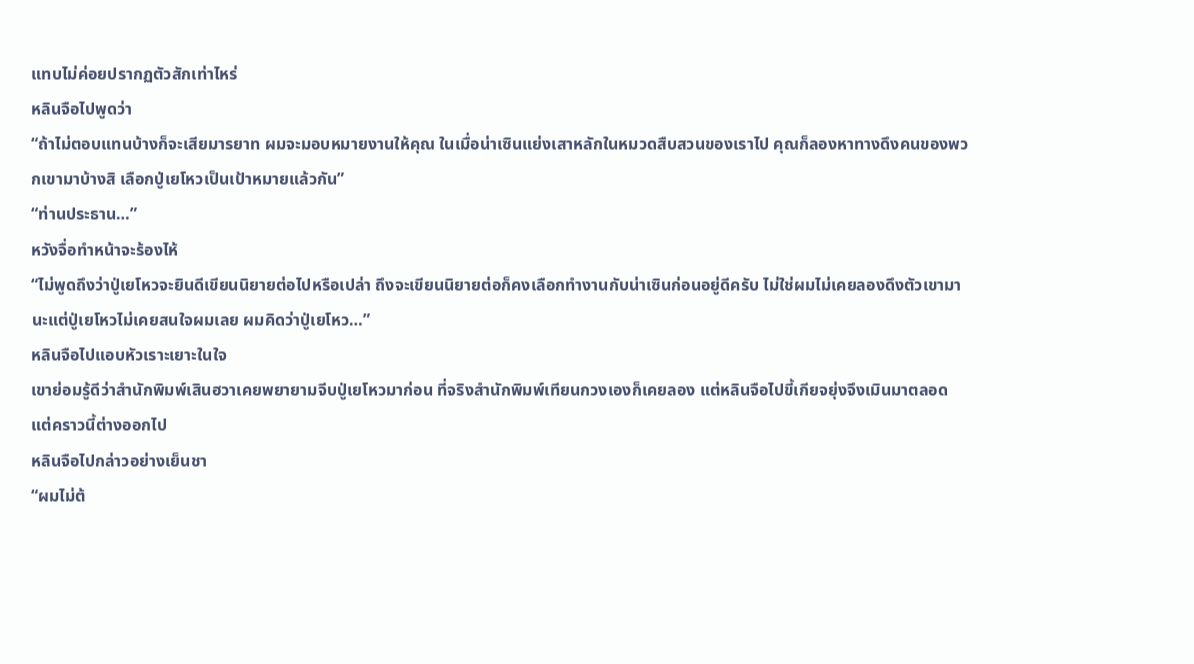แทบไม่ค่อยปรากฏตัวสักเท่าไหร่
หลินจือไปพูดว่า
“ถ้าไม่ตอบแทนบ้างก็จะเสียมารยาท ผมจะมอบหมายงานให้คุณ ในเมื่อน่าเซินแย่งเสาหลักในหมวดสืบสวนของเราไป คุณก็ลองหาทางดึงคนของพวกเขามาบ้างสิ เลือกปู่เยโหวเป็นเป้าหมายแล้วกัน”
“ท่านประธาน…”
หวังจื่อทำหน้าจะร้องไห้
“ไม่พูดถึงว่าปู่เยโหวจะยินดีเขียนนิยายต่อไปหรือเปล่า ถึงจะเขียนนิยายต่อก็คงเลือกทำงานกับน่าเซินก่อนอยู่ดีครับ ไม่ใช่ผมไม่เคยลองดึงตัวเขามานะแต่ปู่เยโหวไม่เคยสนใจผมเลย ผมคิดว่าปู่เยโหว…”
หลินจือไปแอบหัวเราะเยาะในใจ
เขาย่อมรู้ดีว่าสำนักพิมพ์เสินฮวาเคยพยายามจีบปู่เยโหวมาก่อน ที่จริงสำนักพิมพ์เทียนกวงเองก็เคยลอง แต่หลินจือไปขี้เกียจยุ่งจึงเมินมาตลอด
แต่คราวนี้ต่างออกไป
หลินจือไปกล่าวอย่างเย็นชา
“ผมไม่ต้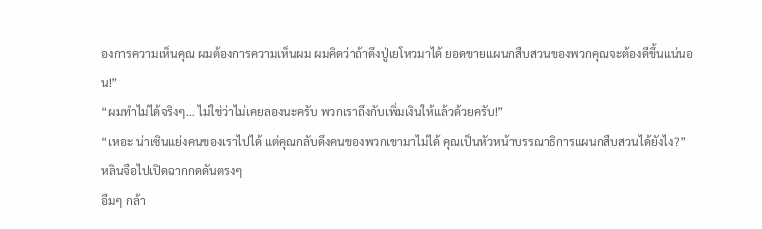องการความเห็นคุณ ผมต้องการความเห็นผม ผมคิดว่าถ้าดึงปู่เยโหวมาได้ ยอดขายแผนกสืบสวนของพวกคุณจะต้องดีขึ้นแน่นอน!”
“ผมทำไม่ได้จริงๆ… ไม่ใช่ว่าไม่เคยลองนะครับ พวกเราถึงกับเพิ่มเงินให้แล้วด้วยครับ!”
“เหอะ น่าเซินแย่งคนของเราไปได้ แต่คุณกลับดึงคนของพวกเขามาไม่ได้ คุณเป็นหัวหน้าบรรณาธิการแผนกสืบสวนได้ยังไง?”
หลินจือไปเปิดฉากกดดันตรงๆ
อืมๆ กล้า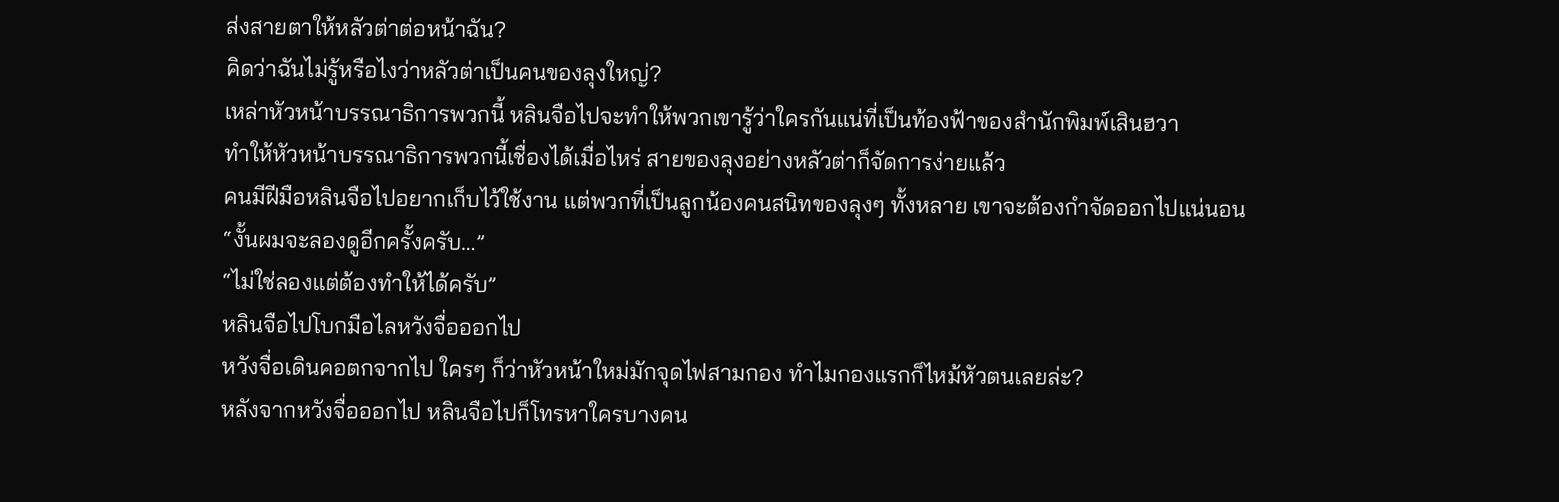ส่งสายตาให้หลัวต่าต่อหน้าฉัน?
คิดว่าฉันไม่รู้หรือไงว่าหลัวต่าเป็นคนของลุงใหญ่?
เหล่าหัวหน้าบรรณาธิการพวกนี้ หลินจือไปจะทำให้พวกเขารู้ว่าใครกันแน่ที่เป็นท้องฟ้าของสำนักพิมพ์เสินฮวา
ทำให้หัวหน้าบรรณาธิการพวกนี้เชื่องได้เมื่อไหร่ สายของลุงอย่างหลัวต่าก็จัดการง่ายแล้ว
คนมีฝีมือหลินจือไปอยากเก็บไว้ใช้งาน แต่พวกที่เป็นลูกน้องคนสนิทของลุงๆ ทั้งหลาย เขาจะต้องกำจัดออกไปแน่นอน
“งั้นผมจะลองดูอีกครั้งครับ…”
“ไม่ใช่ลองแต่ต้องทำให้ได้ครับ”
หลินจือไปโบกมือไลหวังจื่อออกไป
หวังจื่อเดินคอตกจากไป ใครๆ ก็ว่าหัวหน้าใหม่มักจุดไฟสามกอง ทำไมกองแรกก็ไหม้หัวตนเลยล่ะ?
หลังจากหวังจื่อออกไป หลินจือไปก็โทรหาใครบางคน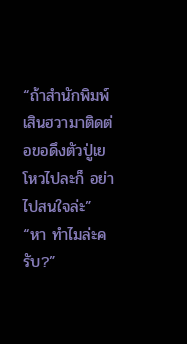“ถ้าสำนักพิมพ์เสินฮวามาติดต่อขอดึงตัวปู่เยโหวไปละก็ อย่าไปสนใจล่ะ”
“หา ทำไมล่ะครับ?”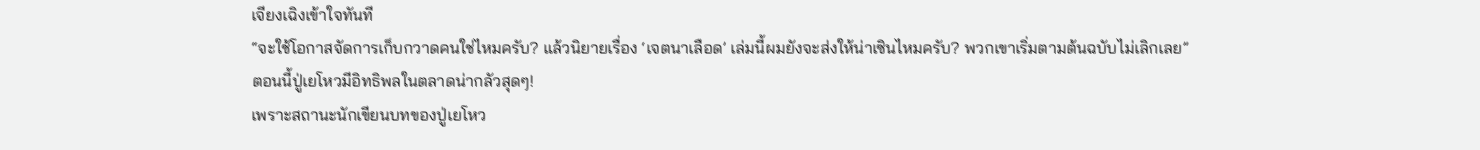เจียงเฉิงเข้าใจทันที
“จะใช้โอกาสจัดการเก็บกวาดคนใช่ไหมครับ? แล้วนิยายเรื่อง ‘เจตนาเลือด’ เล่มนี้ผมยังจะส่งให้น่าเซินไหมครับ? พวกเขาเริ่มตามต้นฉบับไม่เลิกเลย”
ตอนนี้ปู่เยโหวมีอิทธิพลในตลาดน่ากลัวสุดๆ!
เพราะสถานะนักเขียนบทของปู่เยโหว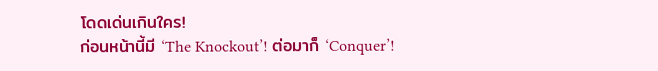โดดเด่นเกินใคร!
ก่อนหน้านี้มี ‘The Knockout’! ต่อมาก็ ‘Conquer’!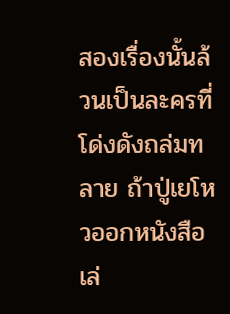สองเรื่องนั้นล้วนเป็นละครที่โด่งดังถล่มทลาย ถ้าปู่เยโหวออกหนังสือเล่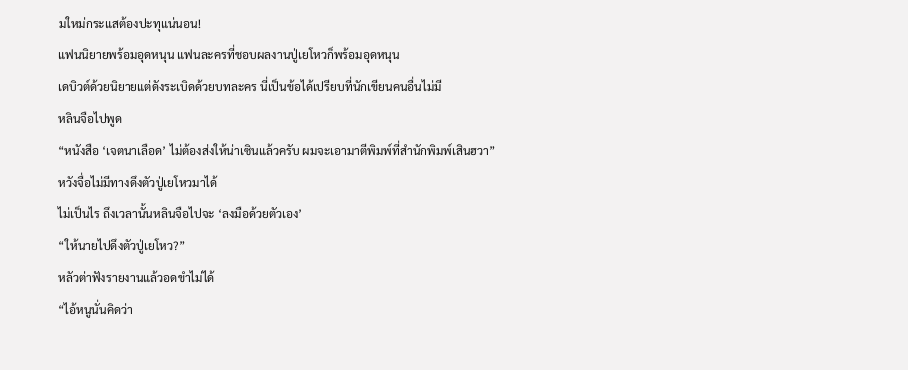มใหม่กระแสต้องปะทุแน่นอน!
แฟนนิยายพร้อมอุดหนุน แฟนละครที่ชอบผลงานปู่เยโหวก็พร้อมอุดหนุน
เดบิวต์ด้วยนิยายแต่ดังระเบิดด้วยบทละคร นี่เป็นข้อได้เปรียบที่นักเขียนคนอื่นไม่มี
หลินจือไปพูด
“หนังสือ ‘เจตนาเลือด’ ไม่ต้องส่งให้น่าเซินแล้วครับ ผมจะเอามาตีพิมพ์ที่สำนักพิมพ์เสินฮวา”
หวังจื่อไม่มีทางดึงตัวปู่เยโหวมาได้
ไม่เป็นไร ถึงเวลานั้นหลินจือไปจะ ‘ลงมือด้วยตัวเอง’
“ให้นายไปดึงตัวปู่เยโหว?”
หลัวต่าฟังรายงานแล้วอดขำไม่ได้
“ไอ้หนูนั่นคิดว่า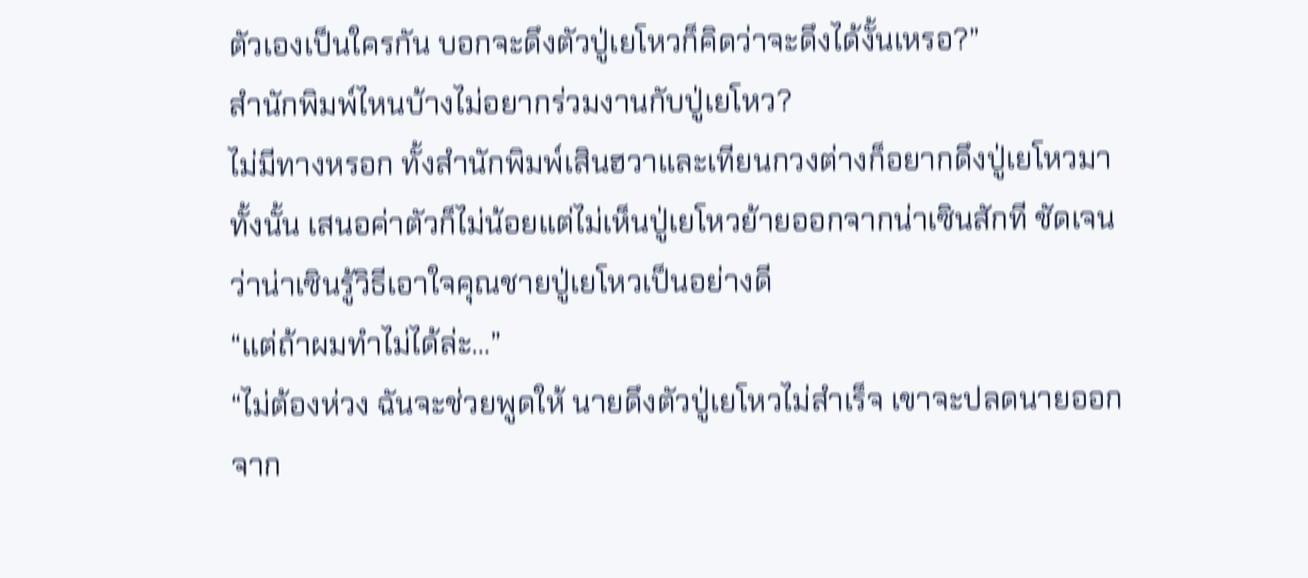ตัวเองเป็นใครกัน บอกจะดึงตัวปู่เยโหวก็คิดว่าจะดึงได้งั้นเหรอ?”
สำนักพิมพ์ไหนบ้างไม่อยากร่วมงานกับปู่เยโหว?
ไม่มีทางหรอก ทั้งสำนักพิมพ์เสินฮวาและเทียนกวงต่างก็อยากดึงปู่เยโหวมาทั้งนั้น เสนอค่าตัวก็ไม่น้อยแต่ไม่เห็นปู่เยโหวย้ายออกจากน่าเซินสักที ชัดเจนว่าน่าเซินรู้วิธีเอาใจคุณชายปู่เยโหวเป็นอย่างดี
“แต่ถ้าผมทำไม่ได้ล่ะ…”
“ไม่ต้องห่วง ฉันจะช่วยพูดให้ นายดึงตัวปู่เยโหวไม่สำเร็จ เขาจะปลดนายออกจาก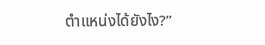ตำแหน่งได้ยังไง?”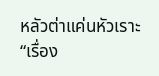หลัวต่าแค่นหัวเราะ
“เรื่อง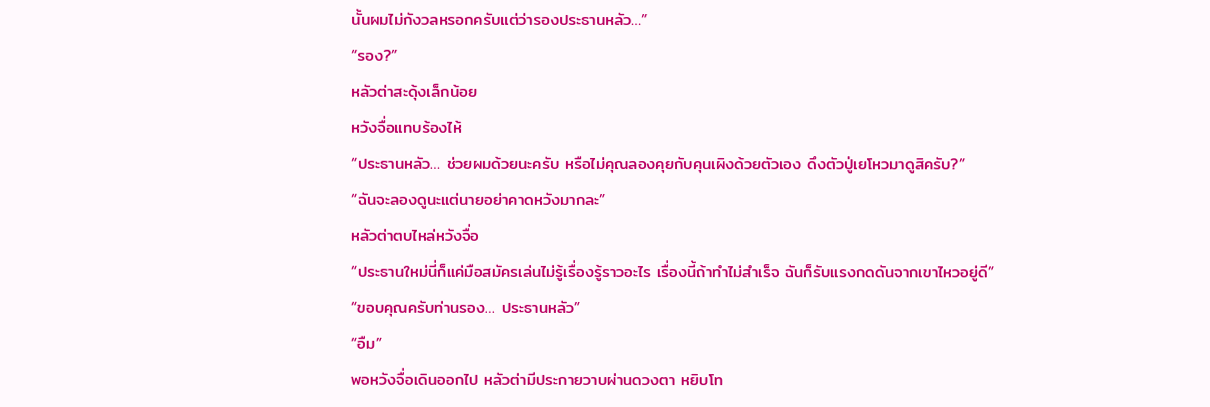นั้นผมไม่กังวลหรอกครับแต่ว่ารองประธานหลัว…”
“รอง?”
หลัวต่าสะดุ้งเล็กน้อย
หวังจื่อแทบร้องไห้
“ประธานหลัว… ช่วยผมด้วยนะครับ หรือไม่คุณลองคุยกับคุนเผิงด้วยตัวเอง ดึงตัวปู่เยโหวมาดูสิครับ?”
“ฉันจะลองดูนะแต่นายอย่าคาดหวังมากละ”
หลัวต่าตบไหล่หวังจื่อ
“ประธานใหม่นี่ก็แค่มือสมัครเล่นไม่รู้เรื่องรู้ราวอะไร เรื่องนี้ถ้าทำไม่สำเร็จ ฉันก็รับแรงกดดันจากเขาไหวอยู่ดี”
“ขอบคุณครับท่านรอง… ประธานหลัว”
“อืม”
พอหวังจื่อเดินออกไป หลัวต่ามีประกายวาบผ่านดวงตา หยิบโท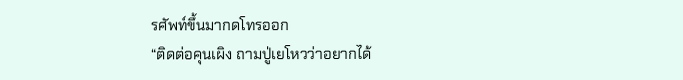รศัพท์ขึ้นมากดโทรออก
“ติดต่อคุนเผิง ถามปู่เยโหวว่าอยากได้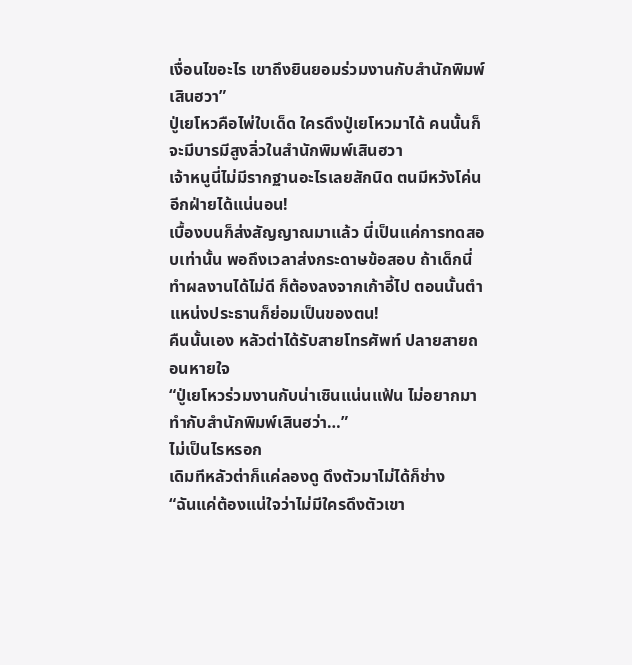เงื่อนไขอะไร เขาถึงยินยอมร่วมงานกับสำนักพิมพ์เสินฮวา”
ปู่เยโหวคือไพ่ใบเด็ด ใครดึงปู่เยโหวมาได้ คนนั้นก็จะมีบารมีสูงลิ่วในสำนักพิมพ์เสินฮวา
เจ้าหนูนี่ไม่มีรากฐานอะไรเลยสักนิด ตนมีหวังโค่นอีกฝ่ายได้แน่นอน!
เบื้องบนก็ส่งสัญญาณมาแล้ว นี่เป็นแค่การทดสอบเท่านั้น พอถึงเวลาส่งกระดาษข้อสอบ ถ้าเด็กนี่ทำผลงานได้ไม่ดี ก็ต้องลงจากเก้าอี้ไป ตอนนั้นตำแหน่งประธานก็ย่อมเป็นของตน!
คืนนั้นเอง หลัวต่าได้รับสายโทรศัพท์ ปลายสายถอนหายใจ
“ปู่เยโหวร่วมงานกับน่าเซินแน่นแฟ้น ไม่อยากมาทำกับสำนักพิมพ์เสินฮว่า…”
ไม่เป็นไรหรอก
เดิมทีหลัวต่าก็แค่ลองดู ดึงตัวมาไม่ได้ก็ช่าง
“ฉันแค่ต้องแน่ใจว่าไม่มีใครดึงตัวเขา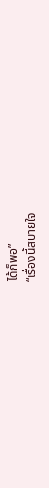ได้ก็พอ”
“เรื่องนี้สบายใจ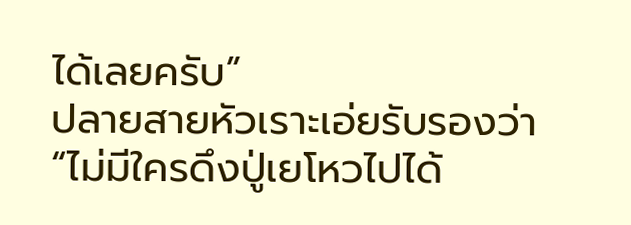ได้เลยครับ”
ปลายสายหัวเราะเอ่ยรับรองว่า
“ไม่มีใครดึงปู่เยโหวไปได้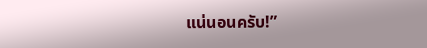แน่นอนครับ!”